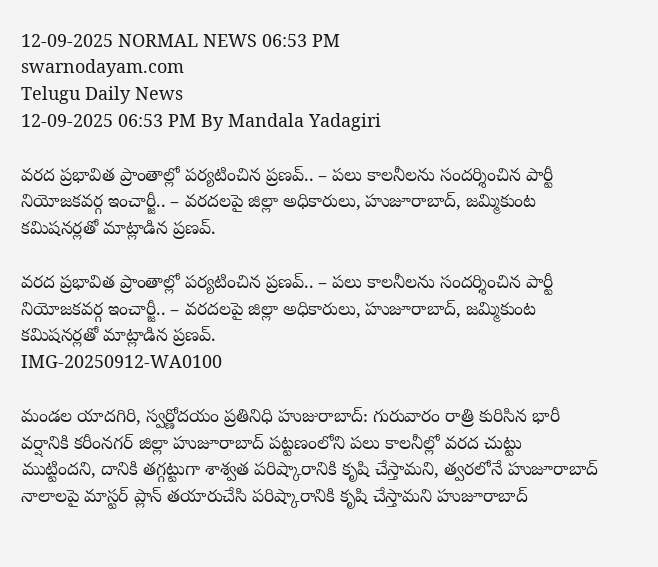12-09-2025 NORMAL NEWS 06:53 PM
swarnodayam.com
Telugu Daily News
12-09-2025 06:53 PM By Mandala Yadagiri

వరద ప్రభావిత ప్రాంతాల్లో పర్యటించిన ప్రణవ్.. – పలు కాలనీలను సందర్శించిన పార్టీ నియోజకవర్గ ఇంచార్జీ.. – వరదలపై జిల్లా అధికారులు, హుజూరాబాద్, జమ్మికుంట కమిషనర్లతో మాట్లాడిన ప్రణవ్.

వరద ప్రభావిత ప్రాంతాల్లో పర్యటించిన ప్రణవ్.. – పలు కాలనీలను సందర్శించిన పార్టీ నియోజకవర్గ ఇంచార్జీ.. – వరదలపై జిల్లా అధికారులు, హుజూరాబాద్, జమ్మికుంట కమిషనర్లతో మాట్లాడిన ప్రణవ్.
IMG-20250912-WA0100

మండల యాదగిరి, స్వర్ణోదయం ప్రతినిధి హుజురాబాద్: గురువారం రాత్రి కురిసిన భారీ వర్షానికి కరీంనగర్ జిల్లా హుజూరాబాద్ పట్టణంలోని పలు కాలనీల్లో వరద చుట్టు ముట్టిందని, దానికి తగ్గట్టుగా శాశ్వత పరిష్కారానికి కృషి చేస్తామని, త్వరలోనే హుజూరాబాద్ నాలాలపై మాస్టర్ ప్లాన్ తయారుచేసి పరిష్కారానికి కృషి చేస్తామని హుజూరాబాద్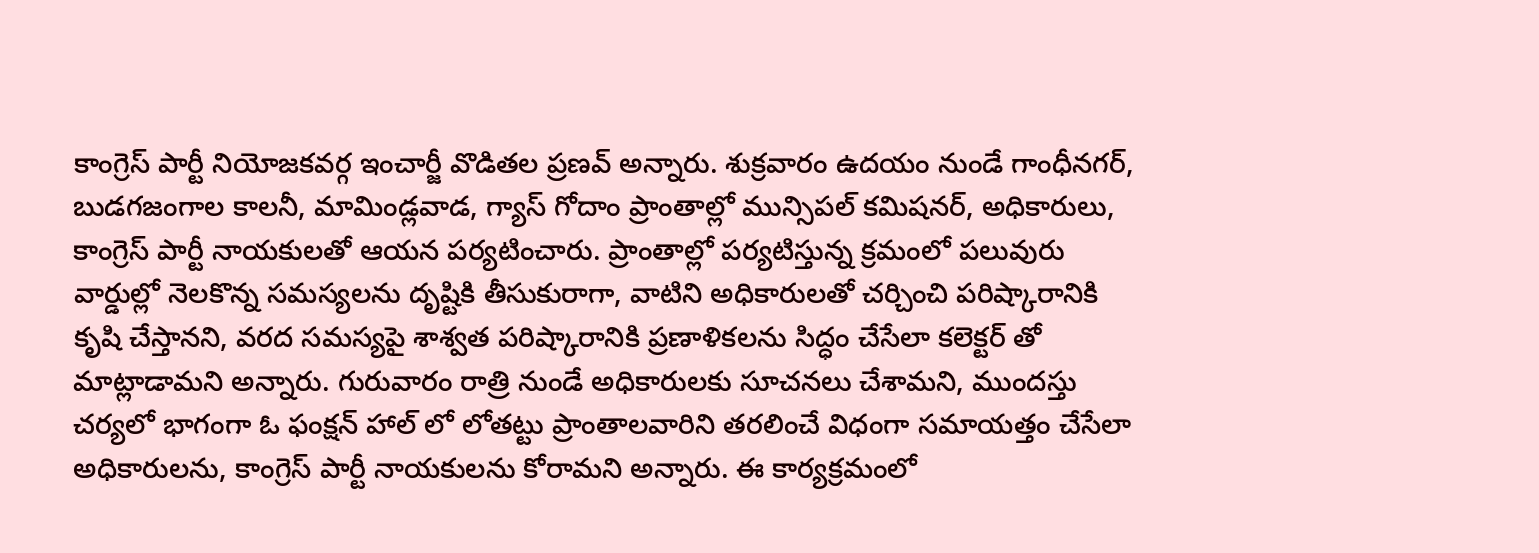కాంగ్రెస్ పార్టీ నియోజకవర్గ ఇంచార్జీ వొడితల ప్రణవ్ అన్నారు. శుక్రవారం ఉదయం నుండే గాంధీనగర్, బుడగజంగాల కాలనీ, మామిండ్లవాడ, గ్యాస్ గోదాం ప్రాంతాల్లో మున్సిపల్ కమిషనర్, అధికారులు, కాంగ్రెస్ పార్టీ నాయకులతో ఆయన పర్యటించారు. ప్రాంతాల్లో పర్యటిస్తున్న క్రమంలో పలువురు వార్డుల్లో నెలకొన్న సమస్యలను దృష్టికి తీసుకురాగా, వాటిని అధికారులతో చర్చించి పరిష్కారానికి కృషి చేస్తానని, వరద సమస్యపై శాశ్వత పరిష్కారానికి ప్రణాళికలను సిద్ధం చేసేలా కలెక్టర్ తో మాట్లాడామని అన్నారు. గురువారం రాత్రి నుండే అధికారులకు సూచనలు చేశామని, ముందస్తు చర్యలో భాగంగా ఓ ఫంక్షన్ హాల్ లో లోతట్టు ప్రాంతాలవారిని తరలించే విధంగా సమాయత్తం చేసేలా అధికారులను, కాంగ్రెస్ పార్టీ నాయకులను కోరామని అన్నారు. ఈ కార్యక్రమంలో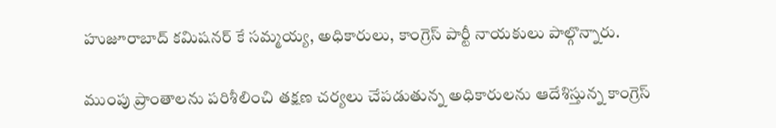హుజూరాబాద్ కమిషనర్ కే సమ్మయ్య, అధికారులు, కాంగ్రెస్ పార్టీ నాయకులు పాల్గొన్నారు.

ముంపు ప్రాంతాలను పరిశీలించి తక్షణ చర్యలు చేపడుతున్న అధికారులను ఆదేశిస్తున్న కాంగ్రెస్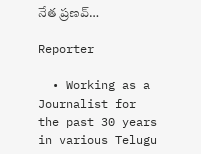నేత ప్రణవ్…

Reporter

  • Working as a Journalist for the past 30 years in various Telugu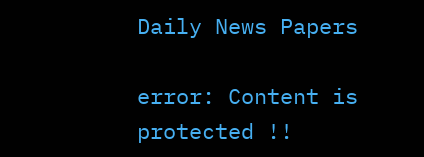Daily News Papers

error: Content is protected !!